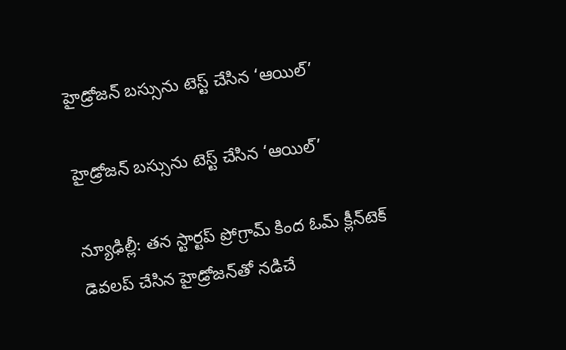హైడ్రోజన్‌‌‌‌ బస్సును టెస్ట్‌‌‌‌ చేసిన ‘ఆయిల్‌‌‌‌’

హైడ్రోజన్‌‌‌‌ బస్సును టెస్ట్‌‌‌‌ చేసిన ‘ఆయిల్‌‌‌‌’

న్యూఢిల్లీ: తన స్టార్టప్‌‌‌‌ ప్రోగ్రామ్‌‌‌‌ కింద ఓమ్‌‌‌‌ క్లీన్‌‌‌‌టెక్‌‌‌‌ డెవలప్ చేసిన హైడ్రోజన్‌‌‌‌తో నడిచే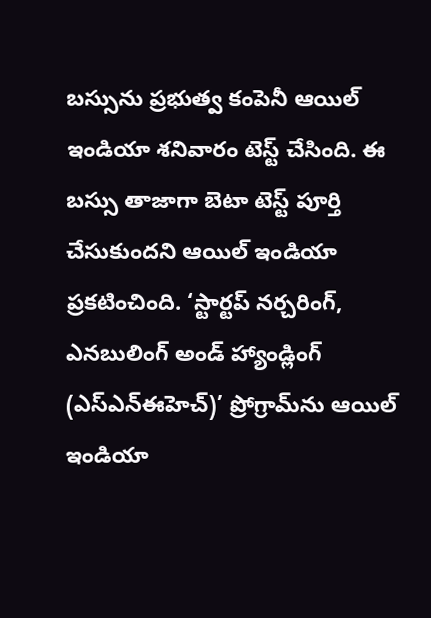బస్సును ప్రభుత్వ కంపెనీ ఆయిల్ ఇండియా శనివారం టెస్ట్ చేసింది. ఈ  బస్సు తాజాగా బెటా టెస్ట్‌‌‌‌ పూర్తి చేసుకుందని ఆయిల్ ఇండియా ప్రకటించింది. ‘స్టార్టప్‌‌‌‌ నర్చరింగ్‌‌‌‌, ఎనబులింగ్ అండ్ హ్యాండ్లింగ్‌‌‌‌ (ఎస్‌‌‌‌ఎన్‌‌‌‌ఈహెచ్‌‌‌‌)’ ప్రోగ్రామ్‌‌‌‌ను ఆయిల్‌‌‌‌ ఇండియా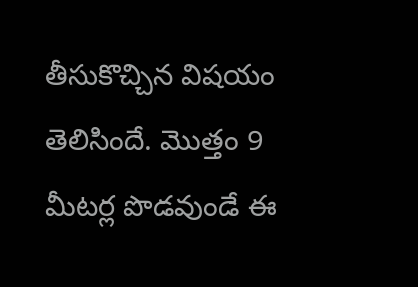తీసుకొచ్చిన విషయం తెలిసిందే. మొత్తం 9 మీటర్ల పొడవుండే ఈ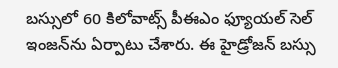బస్సులో 60 కిలోవాట్స్ పీఈఎం ఫ్యూయల్ సెల్ ఇంజన్‌‌‌‌ను ఏర్పాటు చేశారు. ఈ హైడ్రోజన్ బస్సు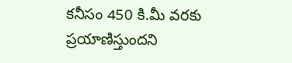కనీసం 450 కి.మీ వరకు ప్రయాణిస్తుందని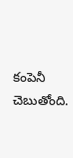కంపెనీ చెబుతోంది.